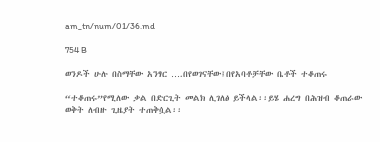am_tn/num/01/36.md

754 B

ወንዶች ሁሉ በስማቸው አንፃር ….በየወገናቸው፤በየአባቶቻቸው ቤቶች ተቆጠሩ

“ተቆጠሩ”የሚለው ቃል በድርጊት መልክ ሊገለፅ ይችላል፡፡ይሄ ሐረግ በሕዝብ ቆጠራው ወቅት ለብዙ ጊዜያት ተጠቅሷል፡፡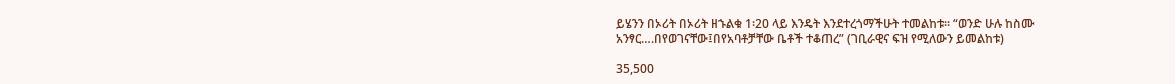ይሄንን በኦሪት በኦሪት ዘኁልቁ 1፡20 ላይ እንዴት እንደተረጎማችሁት ተመልከቱ፡፡ “ወንድ ሁሉ ከስሙ አንፃር….በየወገናቸው፤በየአባቶቻቸው ቤቶች ተቆጠረ” (ገቢራዊና ፍዝ የሚለውን ይመልከቱ)

35,500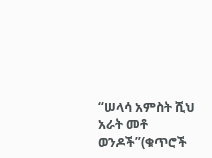“ሠላሳ አምስት ሺህ አራት መቶ ወንዶች”(ቁጥሮች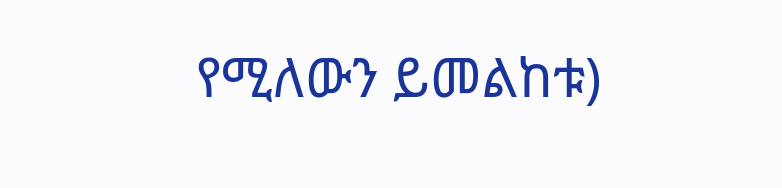የሚለውን ይመልከቱ)